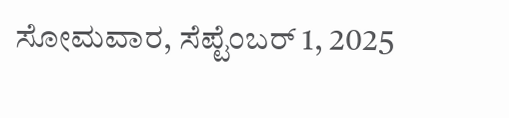ಸೋಮವಾರ, ಸೆಪ್ಟೆಂಬರ್ 1, 2025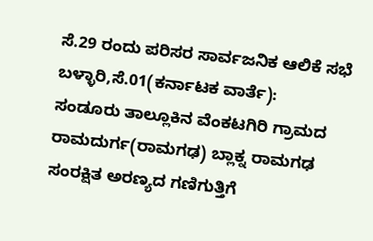ಸೆ.29 ರಂದು ಪರಿಸರ ಸಾರ್ವಜನಿಕ ಆಲಿಕೆ ಸಭೆ
ಬಳ್ಳಾರಿ,ಸೆ.01(ಕರ್ನಾಟಕ ವಾರ್ತೆ):
ಸಂಡೂರು ತಾಲ್ಲೂಕಿನ ವೆಂಕಟಗಿರಿ ಗ್ರಾಮದ ರಾಮದುರ್ಗ(ರಾಮಗಢ) ಬ್ಲಾಕ್ನ ರಾಮಗಢ ಸಂರಕ್ಷಿತ ಅರಣ್ಯದ ಗಣಿಗುತ್ತಿಗೆ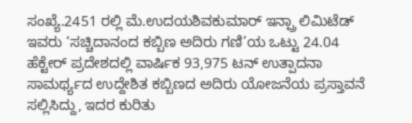ಸಂಖ್ಯೆ.2451 ರಲ್ಲಿ ಮೆ.ಉದಯಶಿವಕುಮಾರ್ ಇನ್ಪ್ರಾ ಲಿಮಿಟೆಡ್ ಇವರು ‘ಸಚ್ಚಿದಾನಂದ ಕಬ್ಬಿಣ ಅದಿರು ಗಣಿ’ಯ ಒಟ್ಟು 24.04 ಹೆಕ್ಟೇರ್ ಪ್ರದೇಶದಲ್ಲಿ ವಾರ್ಷಿಕ 93,975 ಟನ್ ಉತ್ಪಾದನಾ ಸಾಮರ್ಥ್ಯದ ಉದ್ದೇಶಿತ ಕಬ್ಬಿಣದ ಅದಿರು ಯೋಜನೆಯ ಪ್ರಸ್ತಾವನೆ ಸಲ್ಲಿಸಿದ್ದು, ಇದರ ಕುರಿತು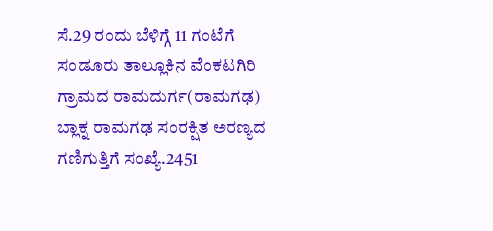ಸೆ.29 ರಂದು ಬೆಳಿಗ್ಗೆ 11 ಗಂಟೆಗೆ ಸಂಡೂರು ತಾಲ್ಲೂಕಿನ ವೆಂಕಟಗಿರಿ ಗ್ರಾಮದ ರಾಮದುರ್ಗ(ರಾಮಗಢ) ಬ್ಲಾಕ್ನ ರಾಮಗಢ ಸಂರಕ್ಷಿತ ಅರಣ್ಯದ ಗಣಿಗುತ್ತಿಗೆ ಸಂಖ್ಯೆ.2451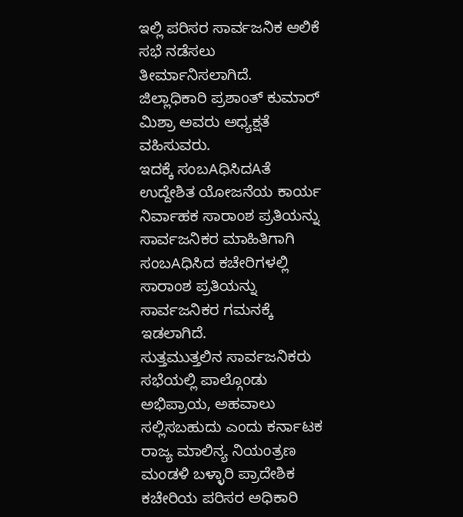ಇಲ್ಲಿ ಪರಿಸರ ಸಾರ್ವಜನಿಕ ಆಲಿಕೆ ಸಭೆ ನಡೆಸಲು ತೀರ್ಮಾನಿಸಲಾಗಿದೆ.
ಜಿಲ್ಲಾಧಿಕಾರಿ ಪ್ರಶಾಂತ್ ಕುಮಾರ್ ಮಿಶ್ರಾ ಅವರು ಅಧ್ಯಕ್ಷತೆ ವಹಿಸುವರು.
ಇದಕ್ಕೆ ಸಂಬAಧಿಸಿದAತೆ ಉದ್ದೇಶಿತ ಯೋಜನೆಯ ಕಾರ್ಯ ನಿರ್ವಾಹಕ ಸಾರಾಂಶ ಪ್ರತಿಯನ್ನು ಸಾರ್ವಜನಿಕರ ಮಾಹಿತಿಗಾಗಿ ಸಂಬAಧಿಸಿದ ಕಚೇರಿಗಳಲ್ಲಿ ಸಾರಾಂಶ ಪ್ರತಿಯನ್ನು ಸಾರ್ವಜನಿಕರ ಗಮನಕ್ಕೆ ಇಡಲಾಗಿದೆ.
ಸುತ್ತಮುತ್ತಲಿನ ಸಾರ್ವಜನಿಕರು ಸಭೆಯಲ್ಲಿ ಪಾಲ್ಗೊಂಡು ಅಭಿಪ್ರಾಯ, ಅಹವಾಲು ಸಲ್ಲಿಸಬಹುದು ಎಂದು ಕರ್ನಾಟಕ ರಾಜ್ಯ ಮಾಲಿನ್ಯ ನಿಯಂತ್ರಣ ಮಂಡಳಿ ಬಳ್ಳಾರಿ ಪ್ರಾದೇಶಿಕ ಕಚೇರಿಯ ಪರಿಸರ ಅಧಿಕಾರಿ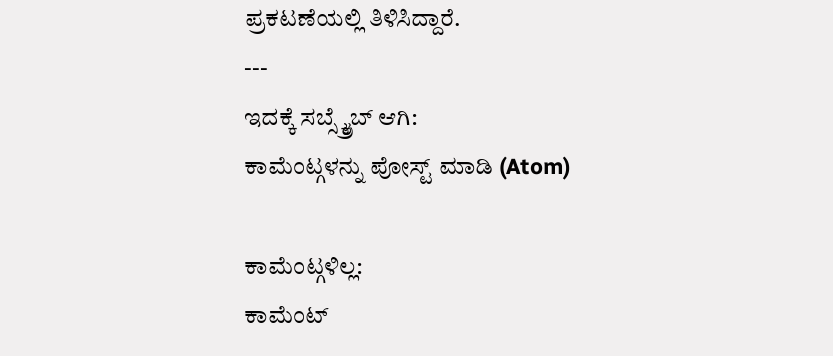ಪ್ರಕಟಣೆಯಲ್ಲಿ ತಿಳಿಸಿದ್ದಾರೆ.
---
ಇದಕ್ಕೆ ಸಬ್ಸ್ಕ್ರೈಬ್ ಆಗಿ:
ಕಾಮೆಂಟ್ಗಳನ್ನು ಪೋಸ್ಟ್ ಮಾಡಿ (Atom)

ಕಾಮೆಂಟ್ಗಳಿಲ್ಲ:
ಕಾಮೆಂಟ್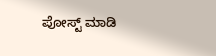ಪೋಸ್ಟ್ ಮಾಡಿ